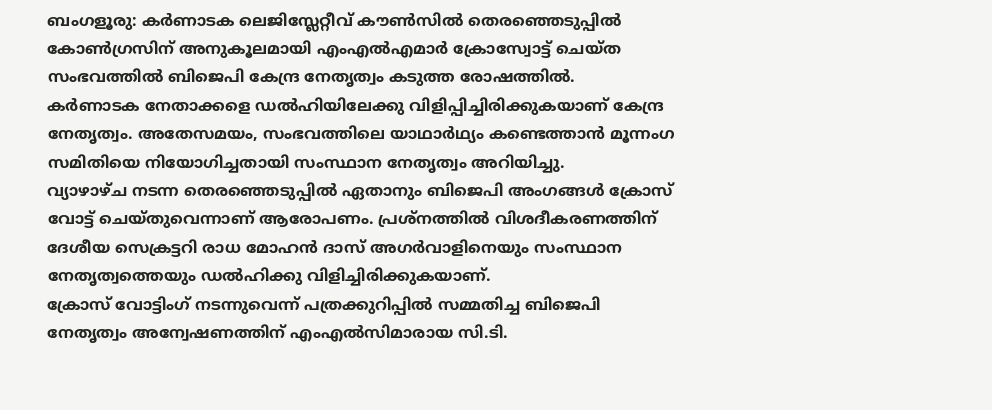ബംഗളൂരു: കർണാടക ലെജിസ്ലേറ്റീവ് കൗൺസിൽ തെരഞ്ഞെടുപ്പിൽ കോൺഗ്രസിന് അനുകൂലമായി എംഎൽഎമാർ ക്രോസ്വോട്ട് ചെയ്ത സംഭവത്തിൽ ബിജെപി കേന്ദ്ര നേതൃത്വം കടുത്ത രോഷത്തിൽ.
കർണാടക നേതാക്കളെ ഡൽഹിയിലേക്കു വിളിപ്പിച്ചിരിക്കുകയാണ് കേന്ദ്ര നേതൃത്വം. അതേസമയം, സംഭവത്തിലെ യാഥാർഥ്യം കണ്ടെത്താൻ മൂന്നംഗ സമിതിയെ നിയോഗിച്ചതായി സംസ്ഥാന നേതൃത്വം അറിയിച്ചു.
വ്യാഴാഴ്ച നടന്ന തെരഞ്ഞെടുപ്പിൽ ഏതാനും ബിജെപി അംഗങ്ങൾ ക്രോസ് വോട്ട് ചെയ്തുവെന്നാണ് ആരോപണം. പ്രശ്നത്തിൽ വിശദീകരണത്തിന് ദേശീയ സെക്രട്ടറി രാധ മോഹൻ ദാസ് അഗർവാളിനെയും സംസ്ഥാന നേതൃത്വത്തെയും ഡൽഹിക്കു വിളിച്ചിരിക്കുകയാണ്.
ക്രോസ് വോട്ടിംഗ് നടന്നുവെന്ന് പത്രക്കുറിപ്പിൽ സമ്മതിച്ച ബിജെപി നേതൃത്വം അന്വേഷണത്തിന് എംഎൽസിമാരായ സി.ടി.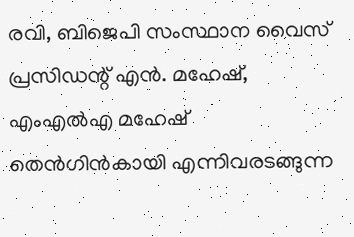രവി, ബിജെപി സംസ്ഥാന വൈസ് പ്രസിഡന്റ് എൻ. മഹേഷ്, എംഎൽഎ മഹേഷ് തെൻഗിൻകായി എന്നിവരടങ്ങുന്ന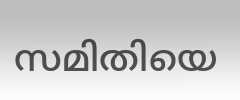സമിതിയെ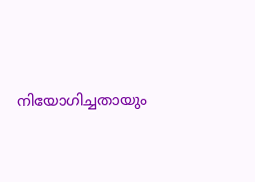നിയോഗിച്ചതായും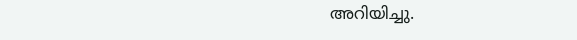അറിയിച്ചു.